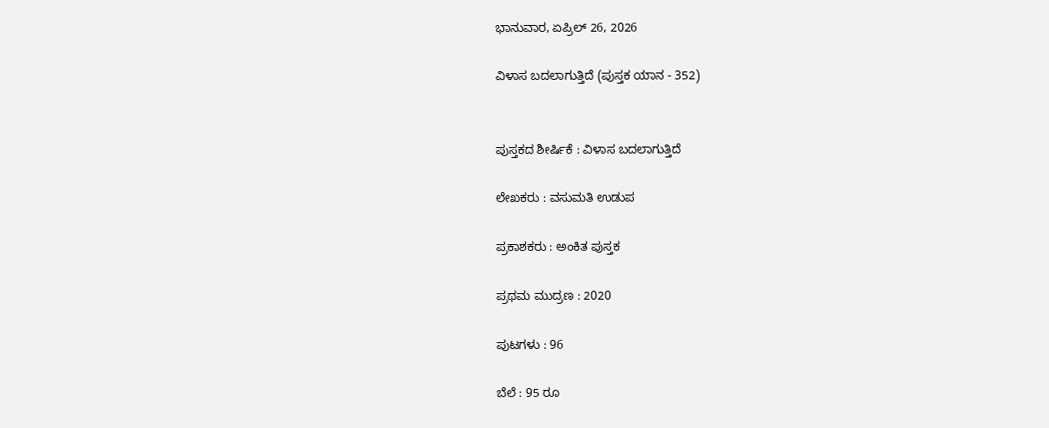ಭಾನುವಾರ, ಏಪ್ರಿಲ್ 26, 2026

ವಿಳಾಸ ಬದಲಾಗುತ್ತಿದೆ (ಪುಸ್ತಕ ಯಾನ - 352)


ಪುಸ್ತಕದ ಶೀರ್ಷಿಕೆ : ವಿಳಾಸ ಬದಲಾಗುತ್ತಿದೆ

ಲೇಖಕರು : ವಸುಮತಿ ಉಡುಪ

ಪ್ರಕಾಶಕರು : ಅಂಕಿತ ಪುಸ್ತಕ

ಪ್ರಥಮ ಮುದ್ರಣ : 2020

ಪುಟಗಳು : 96

ಬೆಲೆ : 95 ರೂ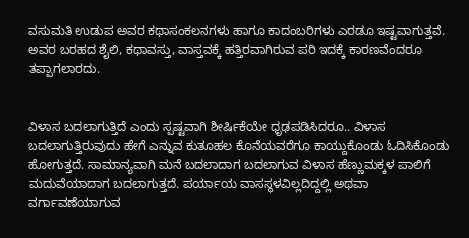ವಸುಮತಿ ಉಡುಪ ಅವರ ಕಥಾಸಂಕಲನಗಳು ಹಾಗೂ ಕಾದಂಬರಿಗಳು ಎರಡೂ ಇಷ್ಟವಾಗುತ್ತವೆ. ಅವರ ಬರಹದ ಶೈಲಿ, ಕಥಾವಸ್ತು, ವಾಸ್ತವಕ್ಕೆ ಹತ್ತಿರವಾಗಿರುವ ಪರಿ ಇದಕ್ಕೆ ಕಾರಣವೆಂದರೂ ತಪ್ಪಾಗಲಾರದು.


ವಿಳಾಸ ಬದಲಾಗುತ್ತಿದೆ ಎಂದು ಸ್ಪಷ್ಟವಾಗಿ ಶೀರ್ಷಿಕೆಯೇ ಧೃಢಪಡಿಸಿದರೂ.. ವಿಳಾಸ ಬದಲಾಗುತ್ತಿರುವುದು ಹೇಗೆ ಎನ್ನುವ ಕುತೂಹಲ ಕೊನೆಯವರೆಗೂ ಕಾಯ್ದುಕೊಂಡು ಓದಿಸಿಕೊಂಡು ಹೋಗುತ್ತದೆ. ಸಾಮಾನ್ಯವಾಗಿ ಮನೆ ಬದಲಾದಾಗ ಬದಲಾಗುವ ವಿಳಾಸ ಹೆಣ್ಣುಮಕ್ಕಳ ಪಾಲಿಗೆ ಮದುವೆಯಾದಾಗ ಬದಲಾಗುತ್ತದೆ. ಪರ್ಯಾಯ ವಾಸಸ್ಥಳವಿಲ್ಲದಿದ್ದಲ್ಲಿ ಅಥವಾ ವರ್ಗಾವಣೆಯಾಗುವ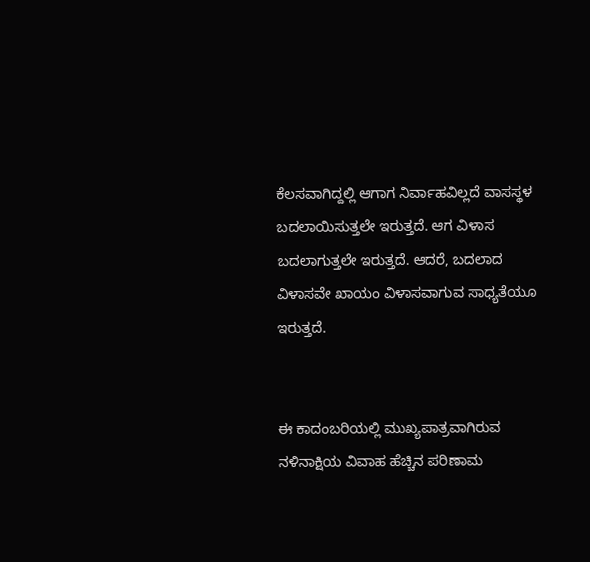ಕೆಲಸವಾಗಿದ್ದಲ್ಲಿ ಆಗಾಗ ನಿರ್ವಾಹವಿಲ್ಲದೆ ವಾಸಸ್ಥಳ ಬದಲಾಯಿಸುತ್ತಲೇ ಇರುತ್ತದೆ. ಆಗ ವಿಳಾಸ ಬದಲಾಗುತ್ತಲೇ ಇರುತ್ತದೆ. ಆದರೆ, ಬದಲಾದ ವಿಳಾಸವೇ ಖಾಯಂ ವಿಳಾಸವಾಗುವ ಸಾಧ್ಯತೆಯೂ ಇರುತ್ತದೆ.


ಈ ಕಾದಂಬರಿಯಲ್ಲಿ ಮುಖ್ಯಪಾತ್ರವಾಗಿರುವ ನಳಿನಾಕ್ಷಿಯ ವಿವಾಹ ಹೆಚ್ಚಿನ ಪರಿಣಾಮ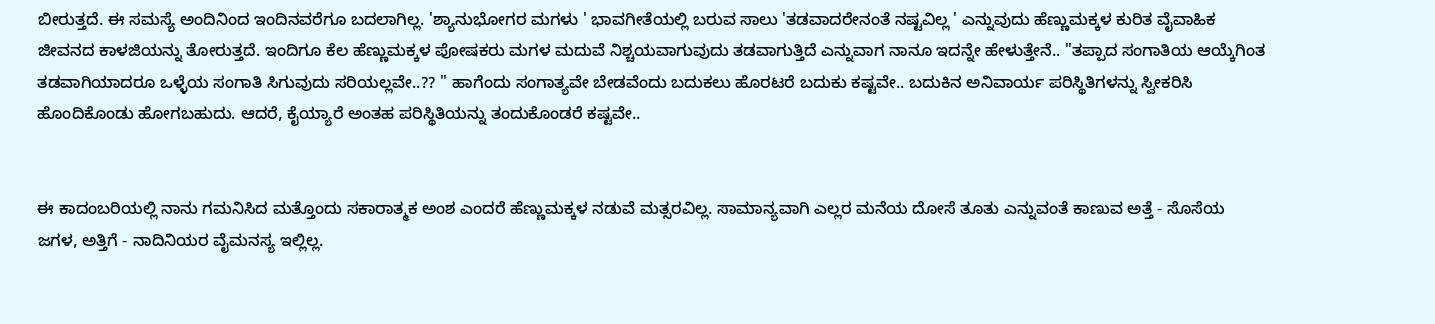ಬೀರುತ್ತದೆ. ಈ ಸಮಸ್ಯೆ ಅಂದಿನಿಂದ ಇಂದಿನವರೆಗೂ ಬದಲಾಗಿಲ್ಲ. 'ಶ್ಯಾನುಭೋಗರ ಮಗಳು ' ಭಾವಗೀತೆಯಲ್ಲಿ ಬರುವ ಸಾಲು 'ತಡವಾದರೇನಂತೆ ನಷ್ಟವಿಲ್ಲ ' ಎನ್ನುವುದು ಹೆಣ್ಣುಮಕ್ಕಳ ಕುರಿತ ವೈವಾಹಿಕ ಜೀವನದ ಕಾಳಜಿಯನ್ನು ತೋರುತ್ತದೆ. ಇಂದಿಗೂ ಕೆಲ ಹೆಣ್ಣುಮಕ್ಕಳ ಪೋಷಕರು ಮಗಳ ಮದುವೆ ನಿಶ್ಚಯವಾಗುವುದು ತಡವಾಗುತ್ತಿದೆ ಎನ್ನುವಾಗ ನಾನೂ ಇದನ್ನೇ ಹೇಳುತ್ತೇನೆ.. "ತಪ್ಪಾದ ಸಂಗಾತಿಯ ಆಯ್ಕೆಗಿಂತ ತಡವಾಗಿಯಾದರೂ ಒಳ್ಳೆಯ ಸಂಗಾತಿ ಸಿಗುವುದು ಸರಿಯಲ್ಲವೇ..?? " ಹಾಗೆಂದು ಸಂಗಾತ್ಯವೇ ಬೇಡವೆಂದು ಬದುಕಲು ಹೊರಟರೆ ಬದುಕು ಕಷ್ಟವೇ.. ಬದುಕಿನ ಅನಿವಾರ್ಯ ಪರಿಸ್ಥಿತಿಗಳನ್ನು ಸ್ವೀಕರಿಸಿ ಹೊಂದಿಕೊಂಡು ಹೋಗಬಹುದು. ಆದರೆ, ಕೈಯ್ಯಾರೆ ಅಂತಹ ಪರಿಸ್ಥಿತಿಯನ್ನು ತಂದುಕೊಂಡರೆ ಕಷ್ಟವೇ..


ಈ ಕಾದಂಬರಿಯಲ್ಲಿ ನಾನು ಗಮನಿಸಿದ ಮತ್ತೊಂದು ಸಕಾರಾತ್ಮಕ ಅಂಶ ಎಂದರೆ ಹೆಣ್ಣುಮಕ್ಕಳ ನಡುವೆ ಮತ್ಸರವಿಲ್ಲ. ಸಾಮಾನ್ಯವಾಗಿ ಎಲ್ಲರ ಮನೆಯ ದೋಸೆ ತೂತು ಎನ್ನುವಂತೆ ಕಾಣುವ ಅತ್ತೆ - ಸೊಸೆಯ ಜಗಳ, ಅತ್ತಿಗೆ - ನಾದಿನಿಯರ ವೈಮನಸ್ಯ ಇಲ್ಲಿಲ್ಲ.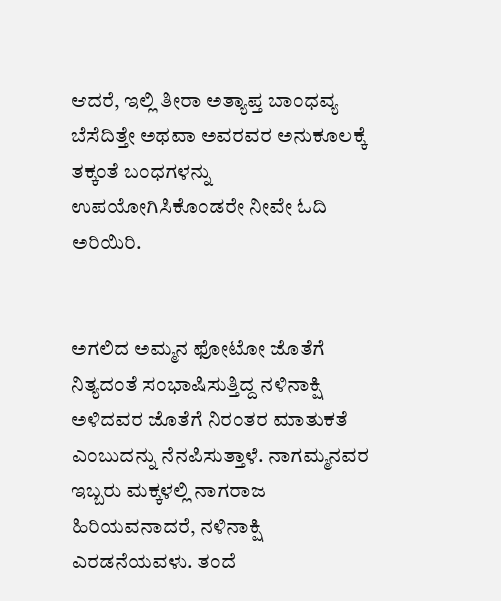ಆದರೆ, ಇಲ್ಲಿ ತೀರಾ ಅತ್ಯಾಪ್ತ ಬಾಂಧವ್ಯ ಬೆಸೆದಿತ್ತೇ ಅಥವಾ ಅವರವರ ಅನುಕೂಲಕ್ಕೆ ತಕ್ಕಂತೆ ಬಂಧಗಳನ್ನು ಉಪಯೋಗಿಸಿಕೊಂಡರೇ ನೀವೇ ಓದಿ ಅರಿಯಿರಿ.


ಅಗಲಿದ ಅಮ್ಮನ ಫೋಟೋ ಜೊತೆಗೆ ನಿತ್ಯದಂತೆ ಸಂಭಾಷಿಸುತ್ತಿದ್ದ ನಳಿನಾಕ್ಷಿ ಅಳಿದವರ ಜೊತೆಗೆ ನಿರಂತರ ಮಾತುಕತೆ ಎಂಬುದನ್ನು ನೆನಪಿಸುತ್ತಾಳೆ. ನಾಗಮ್ಮನವರ ಇಬ್ಬರು ಮಕ್ಕಳಲ್ಲಿ ನಾಗರಾಜ ಹಿರಿಯವನಾದರೆ, ನಳಿನಾಕ್ಷಿ ಎರಡನೆಯವಳು. ತಂದೆ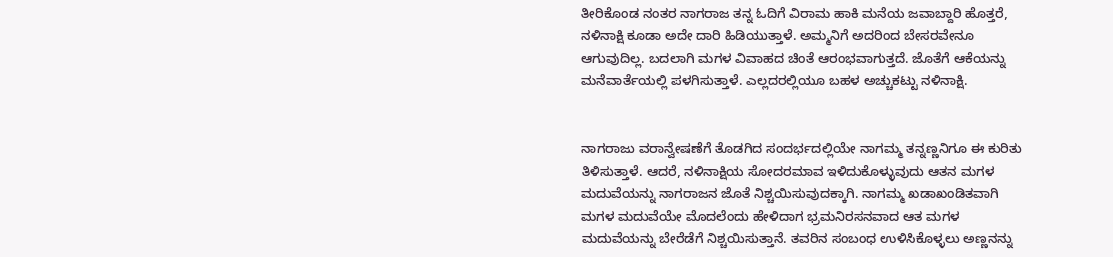ತೀರಿಕೊಂಡ ನಂತರ ನಾಗರಾಜ ತನ್ನ ಓದಿಗೆ ವಿರಾಮ ಹಾಕಿ ಮನೆಯ ಜವಾಬ್ದಾರಿ ಹೊತ್ತರೆ, ನಳಿನಾಕ್ಷಿ ಕೂಡಾ ಅದೇ ದಾರಿ ಹಿಡಿಯುತ್ತಾಳೆ. ಅಮ್ಮನಿಗೆ ಅದರಿಂದ ಬೇಸರವೇನೂ ಆಗುವುದಿಲ್ಲ. ಬದಲಾಗಿ ಮಗಳ ವಿವಾಹದ ಚಿಂತೆ ಆರಂಭವಾಗುತ್ತದೆ. ಜೊತೆಗೆ ಆಕೆಯನ್ನು ಮನೆವಾರ್ತೆಯಲ್ಲಿ ಪಳಗಿಸುತ್ತಾಳೆ. ಎಲ್ಲದರಲ್ಲಿಯೂ ಬಹಳ ಅಚ್ಚುಕಟ್ಟು ನಳಿನಾಕ್ಷಿ.


ನಾಗರಾಜು ವರಾನ್ವೇಷಣೆಗೆ ತೊಡಗಿದ ಸಂದರ್ಭದಲ್ಲಿಯೇ ನಾಗಮ್ಮ ತನ್ನಣ್ಣನಿಗೂ ಈ ಕುರಿತು ತಿಳಿಸುತ್ತಾಳೆ. ಆದರೆ, ನಳಿನಾಕ್ಷಿಯ ಸೋದರಮಾವ ಇಳಿದುಕೊಳ್ಳುವುದು ಆತನ ಮಗಳ ಮದುವೆಯನ್ನು ನಾಗರಾಜನ ಜೊತೆ ನಿಶ್ಚಯಿಸುವುದಕ್ಕಾಗಿ. ನಾಗಮ್ಮ ಖಡಾಖಂಡಿತವಾಗಿ ಮಗಳ ಮದುವೆಯೇ ಮೊದಲೆಂದು ಹೇಳಿದಾಗ ಭ್ರಮನಿರಸನವಾದ ಆತ ಮಗಳ ಮದುವೆಯನ್ನು ಬೇರೆಡೆಗೆ ನಿಶ್ಚಯಿಸುತ್ತಾನೆ. ತವರಿನ ಸಂಬಂಧ ಉಳಿಸಿಕೊಳ್ಳಲು ಅಣ್ಣನನ್ನು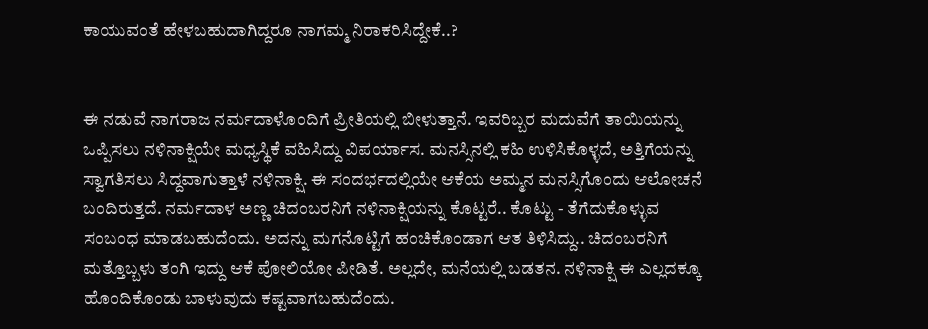ಕಾಯುವಂತೆ ಹೇಳಬಹುದಾಗಿದ್ದರೂ ನಾಗಮ್ಮ ನಿರಾಕರಿಸಿದ್ದೇಕೆ..?


ಈ ನಡುವೆ ನಾಗರಾಜ ನರ್ಮದಾಳೊಂದಿಗೆ ಪ್ರೀತಿಯಲ್ಲಿ ಬೀಳುತ್ತಾನೆ. ಇವರಿಬ್ಬರ ಮದುವೆಗೆ ತಾಯಿಯನ್ನು ಒಪ್ಪಿಸಲು ನಳಿನಾಕ್ಷಿಯೇ ಮಧ್ಯಸ್ಥಿಕೆ ವಹಿಸಿದ್ದು ವಿಪರ್ಯಾಸ. ಮನಸ್ಸಿನಲ್ಲಿ ಕಹಿ ಉಳಿಸಿಕೊಳ್ಳದೆ, ಅತ್ತಿಗೆಯನ್ನು ಸ್ವಾಗತಿಸಲು ಸಿದ್ದವಾಗುತ್ತಾಳೆ ನಳಿನಾಕ್ಷಿ. ಈ ಸಂದರ್ಭದಲ್ಲಿಯೇ ಆಕೆಯ ಅಮ್ಮನ ಮನಸ್ಸಿಗೊಂದು ಆಲೋಚನೆ ಬಂದಿರುತ್ತದೆ. ನರ್ಮದಾಳ ಅಣ್ಣ ಚಿದಂಬರನಿಗೆ ನಳಿನಾಕ್ಷಿಯನ್ನು ಕೊಟ್ಟರೆ.. ಕೊಟ್ಟು - ತೆಗೆದುಕೊಳ್ಳುವ ಸಂಬಂಧ ಮಾಡಬಹುದೆಂದು. ಅದನ್ನು ಮಗನೊಟ್ಟಿಗೆ ಹಂಚಿಕೊಂಡಾಗ ಆತ ತಿಳಿಸಿದ್ದು.. ಚಿದಂಬರನಿಗೆ ಮತ್ತೊಬ್ಬಳು ತಂಗಿ ಇದ್ದು ಆಕೆ ಪೋಲಿಯೋ ಪೀಡಿತೆ. ಅಲ್ಲದೇ, ಮನೆಯಲ್ಲಿ ಬಡತನ. ನಳಿನಾಕ್ಷಿ ಈ ಎಲ್ಲದಕ್ಕೂ ಹೊಂದಿಕೊಂಡು ಬಾಳುವುದು ಕಷ್ಟವಾಗಬಹುದೆಂದು.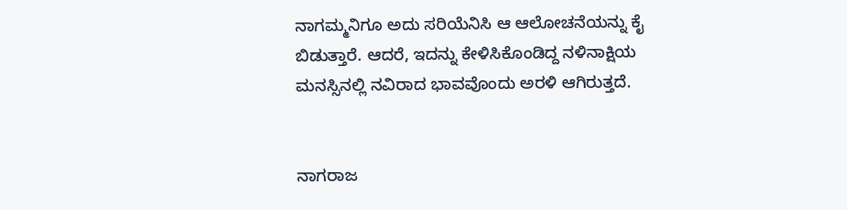ನಾಗಮ್ಮನಿಗೂ ಅದು ಸರಿಯೆನಿಸಿ ಆ ಆಲೋಚನೆಯನ್ನು ಕೈ ಬಿಡುತ್ತಾರೆ. ಆದರೆ, ಇದನ್ನು ಕೇಳಿಸಿಕೊಂಡಿದ್ದ ನಳಿನಾಕ್ಷಿಯ ಮನಸ್ಸಿನಲ್ಲಿ ನವಿರಾದ ಭಾವವೊಂದು ಅರಳಿ ಆಗಿರುತ್ತದೆ.


ನಾಗರಾಜ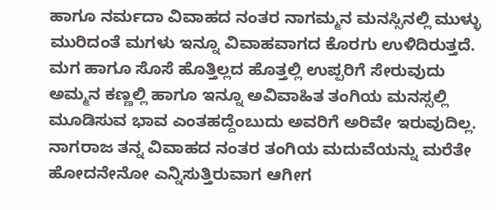ಹಾಗೂ ನರ್ಮದಾ ವಿವಾಹದ ನಂತರ ನಾಗಮ್ಮನ ಮನಸ್ಸಿನಲ್ಲಿ ಮುಳ್ಳು ಮುರಿದಂತೆ ಮಗಳು ಇನ್ನೂ ವಿವಾಹವಾಗದ ಕೊರಗು ಉಳಿದಿರುತ್ತದೆ. ಮಗ ಹಾಗೂ ಸೊಸೆ ಹೊತ್ತಿಲ್ಲದ ಹೊತ್ತಲ್ಲಿ ಉಪ್ಪರಿಗೆ ಸೇರುವುದು ಅಮ್ಮನ ಕಣ್ಣಲ್ಲಿ ಹಾಗೂ ಇನ್ನೂ ಅವಿವಾಹಿತ ತಂಗಿಯ ಮನಸ್ಸಲ್ಲಿ ಮೂಡಿಸುವ ಭಾವ ಎಂತಹದ್ದೆಂಬುದು ಅವರಿಗೆ ಅರಿವೇ ಇರುವುದಿಲ್ಲ. ನಾಗರಾಜ ತನ್ನ ವಿವಾಹದ ನಂತರ ತಂಗಿಯ ಮದುವೆಯನ್ನು ಮರೆತೇ ಹೋದನೇನೋ ಎನ್ನಿಸುತ್ತಿರುವಾಗ ಆಗೀಗ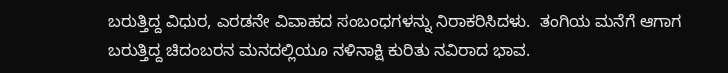ಬರುತ್ತಿದ್ದ ವಿಧುರ, ಎರಡನೇ ವಿವಾಹದ ಸಂಬಂಧಗಳನ್ನು ನಿರಾಕರಿಸಿದಳು.  ತಂಗಿಯ ಮನೆಗೆ ಆಗಾಗ ಬರುತ್ತಿದ್ದ ಚಿದಂಬರನ ಮನದಲ್ಲಿಯೂ ನಳಿನಾಕ್ಷಿ ಕುರಿತು ನವಿರಾದ ಭಾವ.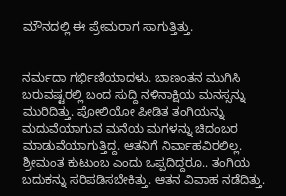ಮೌನದಲ್ಲಿ ಈ ಪ್ರೇಮರಾಗ ಸಾಗುತ್ತಿತ್ತು.


ನರ್ಮದಾ ಗರ್ಭಿಣಿಯಾದಳು. ಬಾಣಂತನ ಮುಗಿಸಿ ಬರುವಷ್ಟರಲ್ಲಿ ಬಂದ ಸುದ್ದಿ ನಳಿನಾಕ್ಷಿಯ ಮನಸ್ಸನ್ನು ಮುರಿದಿತ್ತು. ಪೋಲಿಯೋ ಪೀಡಿತ ತಂಗಿಯನ್ನು ಮದುವೆಯಾಗುವ ಮನೆಯ ಮಗಳನ್ನು ಚಿದಂಬರ ಮಾಡುವೆಯಾಗುತ್ತಿದ್ದ. ಆತನಿಗೆ ನಿರ್ವಾಹವಿರಲಿಲ್ಲ. ಶ್ರೀಮಂತ ಕುಟುಂಬ ಎಂದು ಒಪ್ಪದಿದ್ದರೂ.. ತಂಗಿಯ ಬದುಕನ್ನು ಸರಿಪಡಿಸಬೇಕಿತ್ತು. ಆತನ ವಿವಾಹ ನಡೆದಿತ್ತು.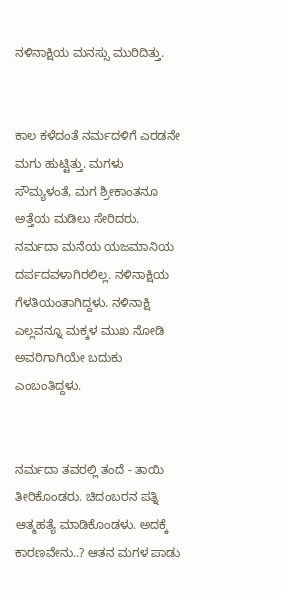ನಳಿನಾಕ್ಷಿಯ ಮನಸ್ಸು ಮುರಿದಿತ್ತು.


ಕಾಲ ಕಳೆದಂತೆ ನರ್ಮದಳಿಗೆ ಎರಡನೇ ಮಗು ಹುಟ್ಟಿತ್ತು. ಮಗಳು ಸೌಮ್ಯಳಂತೆ, ಮಗ ಶ್ರೀಕಾಂತನೂ ಅತ್ತೆಯ ಮಡಿಲು ಸೇರಿದರು. ನರ್ಮದಾ ಮನೆಯ ಯಜಮಾನಿಯ ದರ್ಪದವಳಾಗಿರಲಿಲ್ಲ. ನಳಿನಾಕ್ಷಿಯ ಗೆಳತಿಯಂತಾಗಿದ್ದಳು. ನಳಿನಾಕ್ಷಿ ಎಲ್ಲವನ್ನೂ ಮಕ್ಕಳ ಮುಖ ನೋಡಿ ಅವರಿಗಾಗಿಯೇ ಬದುಕು ಎಂಬಂತಿದ್ದಳು.


ನರ್ಮದಾ ತವರಲ್ಲಿ ತಂದೆ - ತಾಯಿ ತೀರಿಕೊಂಡರು. ಚಿದಂಬರನ ಪತ್ನಿ ಆತ್ಮಹತ್ಯೆ ಮಾಡಿಕೊಂಡಳು. ಅದಕ್ಕೆ ಕಾರಣವೇನು..? ಆತನ ಮಗಳ ಪಾಡು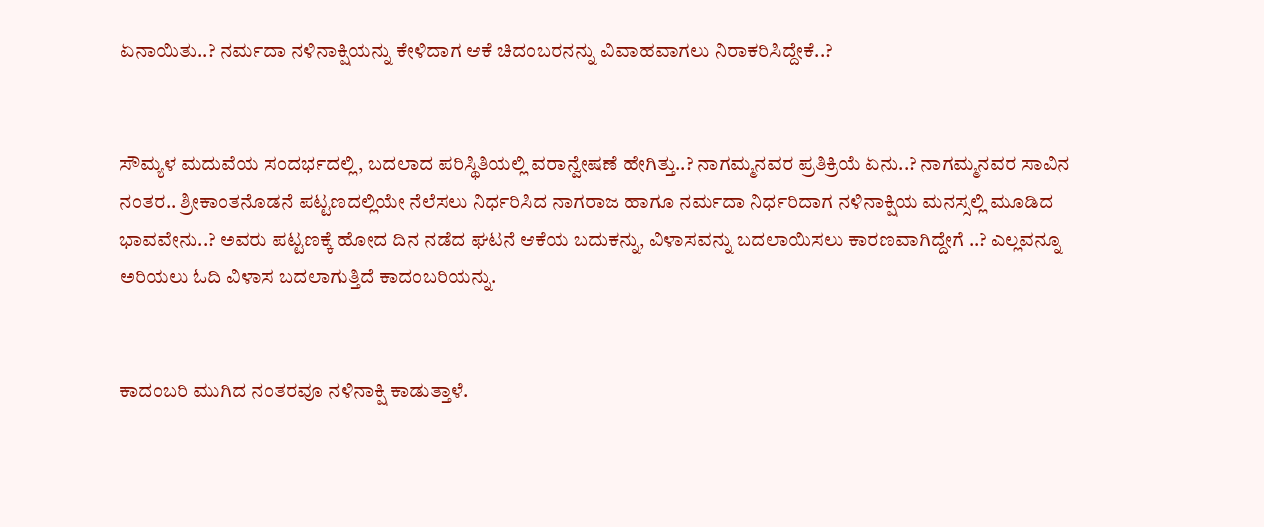ಏನಾಯಿತು..? ನರ್ಮದಾ ನಳಿನಾಕ್ಷಿಯನ್ನು ಕೇಳಿದಾಗ ಆಕೆ ಚಿದಂಬರನನ್ನು ವಿವಾಹವಾಗಲು ನಿರಾಕರಿಸಿದ್ದೇಕೆ..?


ಸೌಮ್ಯಳ ಮದುವೆಯ ಸಂದರ್ಭದಲ್ಲಿ, ಬದಲಾದ ಪರಿಸ್ಥಿತಿಯಲ್ಲಿ ವರಾನ್ವೇಷಣೆ ಹೇಗಿತ್ತು..? ನಾಗಮ್ಮನವರ ಪ್ರತಿಕ್ರಿಯೆ ಏನು..? ನಾಗಮ್ಮನವರ ಸಾವಿನ ನಂತರ.. ಶ್ರೀಕಾಂತನೊಡನೆ ಪಟ್ಟಣದಲ್ಲಿಯೇ ನೆಲೆಸಲು ನಿರ್ಧರಿಸಿದ ನಾಗರಾಜ ಹಾಗೂ ನರ್ಮದಾ ನಿರ್ಧರಿದಾಗ ನಳಿನಾಕ್ಷಿಯ ಮನಸ್ಸಲ್ಲಿ ಮೂಡಿದ ಭಾವವೇನು..? ಅವರು ಪಟ್ಟಣಕ್ಕೆ ಹೋದ ದಿನ ನಡೆದ ಘಟನೆ ಆಕೆಯ ಬದುಕನ್ನು, ವಿಳಾಸವನ್ನು ಬದಲಾಯಿಸಲು ಕಾರಣವಾಗಿದ್ದೇಗೆ ..? ಎಲ್ಲವನ್ನೂ ಅರಿಯಲು ಓದಿ ವಿಳಾಸ ಬದಲಾಗುತ್ತಿದೆ ಕಾದಂಬರಿಯನ್ನು.


ಕಾದಂಬರಿ ಮುಗಿದ ನಂತರವೂ ನಳಿನಾಕ್ಷಿ ಕಾಡುತ್ತಾಳೆ.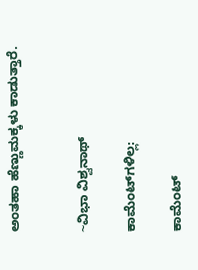ಅಂತಹಾ ಹೆಣ್ಣುಮಕ್ಕಳು ಕಾಡುತ್ತಾರೆ.


~ವಿಭಾ ವಿಶ್ವನಾಥ್

ಕಾಮೆಂಟ್‌ಗಳಿಲ್ಲ:

ಕಾಮೆಂಟ್‌‌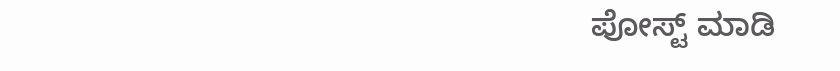ಪೋಸ್ಟ್‌ ಮಾಡಿ